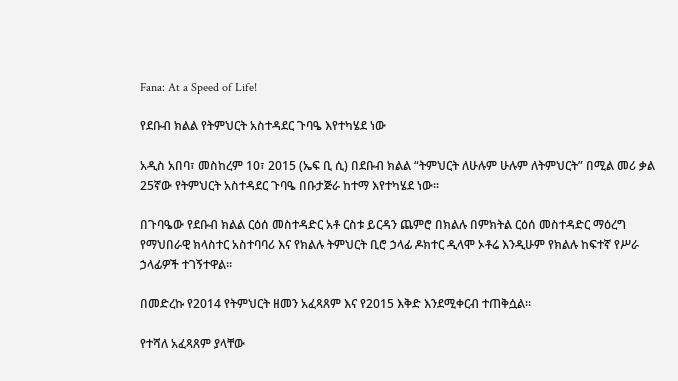Fana: At a Speed of Life!

የደቡብ ክልል የትምህርት አስተዳደር ጉባዔ እየተካሄደ ነው

አዲስ አበባ፣ መስከረም 10፣ 2015 (ኤፍ ቢ ሲ) በደቡብ ክልል “ትምህርት ለሁሉም ሁሉም ለትምህርት” በሚል መሪ ቃል 25ኛው የትምህርት አስተዳደር ጉባዔ በቡታጅራ ከተማ እየተካሄደ ነው፡፡

በጉባዔው የደቡብ ክልል ርዕሰ መስተዳድር አቶ ርስቱ ይርዳን ጨምሮ በክልሉ በምክትል ርዕሰ መስተዳድር ማዕረግ የማህበራዊ ክላስተር አስተባባሪ እና የክልሉ ትምህርት ቢሮ ኃላፊ ዶክተር ዲላሞ ኦቶሬ እንዲሁም የክልሉ ከፍተኛ የሥራ ኃላፊዎች ተገኝተዋል።

በመድረኩ የ2014 የትምህርት ዘመን አፈጻጸም እና የ2015 እቅድ እንደሚቀርብ ተጠቅሷል፡፡

የተሻለ አፈጻጸም ያላቸው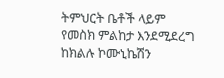ትምህርት ቤቶች ላይም የመስክ ምልከታ እንደሚደረግ ከክልሉ ኮሙኒኬሽን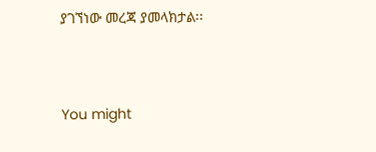ያገኘነው መረጃ ያመላክታል፡፡



You might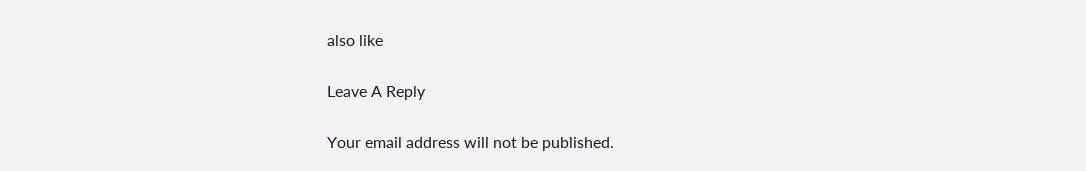also like

Leave A Reply

Your email address will not be published.